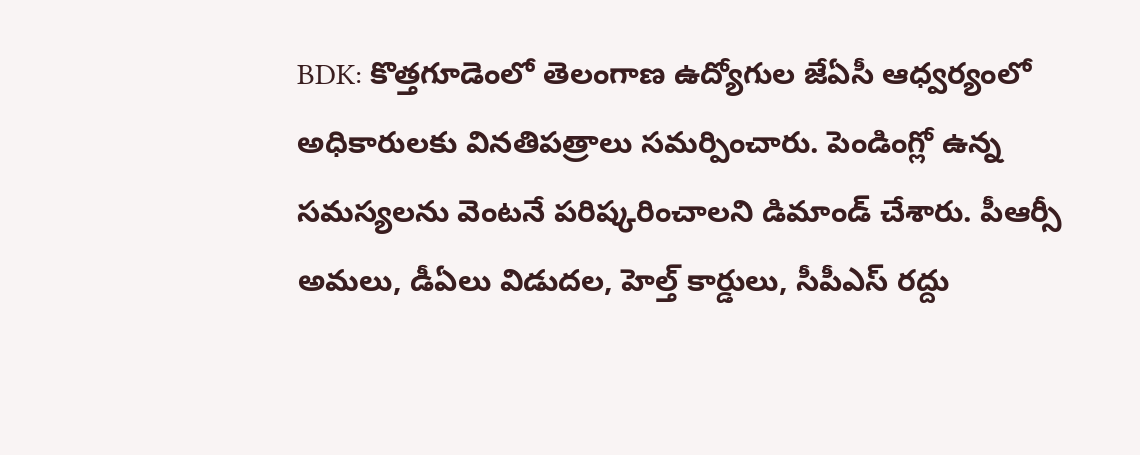BDK: కొత్తగూడెంలో తెలంగాణ ఉద్యోగుల జేఏసీ ఆధ్వర్యంలో అధికారులకు వినతిపత్రాలు సమర్పించారు. పెండింగ్లో ఉన్న సమస్యలను వెంటనే పరిష్కరించాలని డిమాండ్ చేశారు. పీఆర్సీ అమలు, డీఏలు విడుదల, హెల్త్ కార్డులు, సీపీఎస్ రద్దు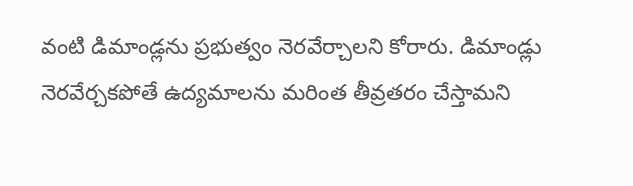వంటి డిమాండ్లను ప్రభుత్వం నెరవేర్చాలని కోరారు. డిమాండ్లు నెరవేర్చకపోతే ఉద్యమాలను మరింత తీవ్రతరం చేస్తామని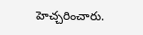హెచ్చరించారు.